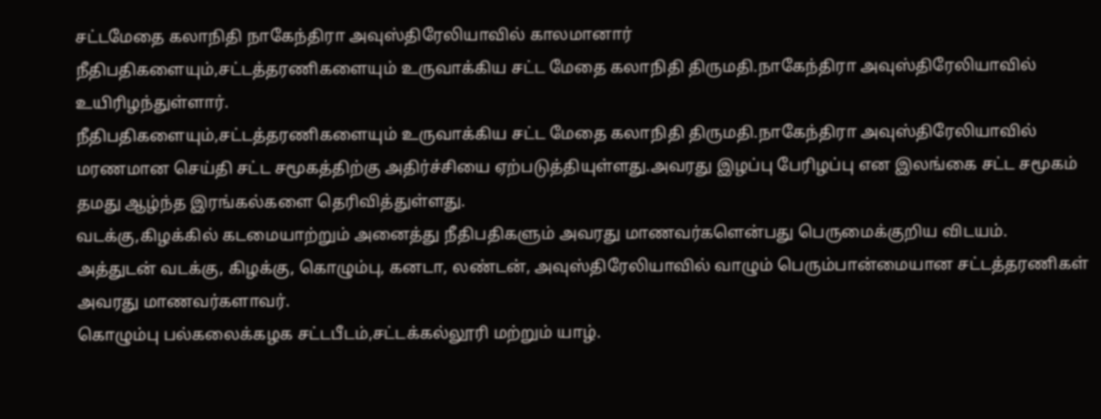சட்டமேதை கலாநிதி நாகேந்திரா அவுஸ்திரேலியாவில் காலமானார்
நீதிபதிகளையும்,சட்டத்தரணிகளையும் உருவாக்கிய சட்ட மேதை கலாநிதி திருமதி.நாகேந்திரா அவுஸ்திரேலியாவில் உயிரிழந்துள்ளார்.
நீதிபதிகளையும்,சட்டத்தரணிகளையும் உருவாக்கிய சட்ட மேதை கலாநிதி திருமதி.நாகேந்திரா அவுஸ்திரேலியாவில் மரணமான செய்தி சட்ட சமூகத்திற்கு அதிர்ச்சியை ஏற்படுத்தியுள்ளது.அவரது இழப்பு பேரிழப்பு என இலங்கை சட்ட சமூகம் தமது ஆழ்ந்த இரங்கல்களை தெரிவித்துள்ளது.
வடக்கு,கிழக்கில் கடமையாற்றும் அனைத்து நீதிபதிகளும் அவரது மாணவர்களென்பது பெருமைக்குறிய விடயம். அத்துடன் வடக்கு, கிழக்கு, கொழும்பு, கனடா, லண்டன், அவுஸ்திரேலியாவில் வாழும் பெரும்பான்மையான சட்டத்தரணிகள் அவரது மாணவர்களாவர்.
கொழும்பு பல்கலைக்கழக சட்டபீடம்,சட்டக்கல்லூரி மற்றும் யாழ்.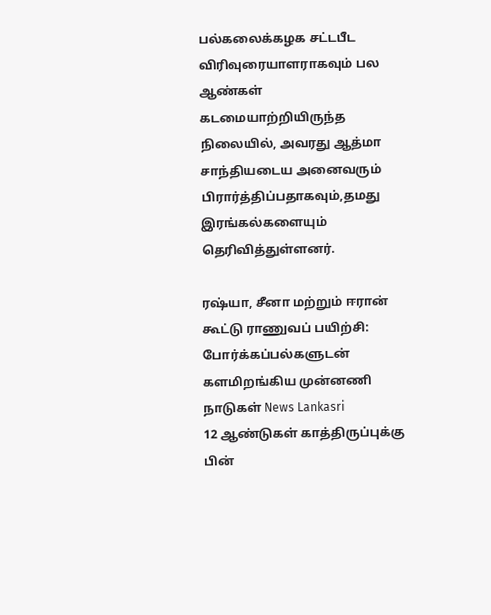பல்கலைக்கழக சட்டபீட விரிவுரையாளராகவும் பல ஆண்கள் கடமையாற்றியிருந்த நிலையில், அவரது ஆத்மா சாந்தியடைய அனைவரும் பிரார்த்திப்பதாகவும்,தமது இரங்கல்களையும் தெரிவித்துள்ளனர்.

ரஷ்யா, சீனா மற்றும் ஈரான் கூட்டு ராணுவப் பயிற்சி: போர்க்கப்பல்களுடன் களமிறங்கிய முன்னணி நாடுகள் News Lankasri
12 ஆண்டுகள் காத்திருப்புக்கு பின்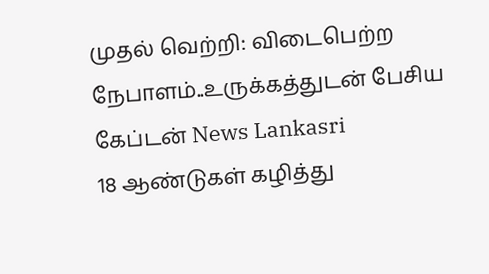முதல் வெற்றி: விடைபெற்ற நேபாளம்..உருக்கத்துடன் பேசிய கேப்டன் News Lankasri
18 ஆண்டுகள் கழித்து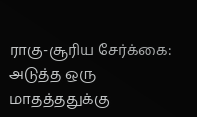ராகு-சூரிய சேர்க்கை: அடுத்த ஒரு மாதத்ததுக்கு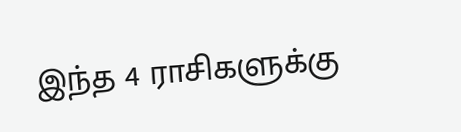இந்த 4 ராசிகளுக்கு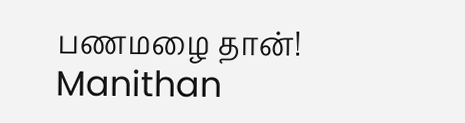பணமழை தான்! Manithan